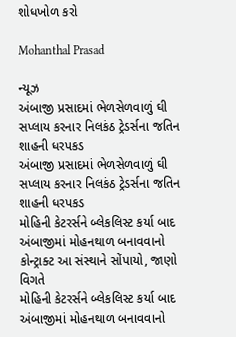શોધખોળ કરો

Mohanthal Prasad

ન્યૂઝ
અંબાજી પ્રસાદમાં ભેળસેળવાળું ઘી સપ્લાય કરનાર નિલકંઠ ટ્રેડર્સના જતિન શાહની ધરપકડ
અંબાજી પ્રસાદમાં ભેળસેળવાળું ઘી સપ્લાય કરનાર નિલકંઠ ટ્રેડર્સના જતિન શાહની ધરપકડ
મોહિની કેટરર્સને બ્લેકલિસ્ટ કર્યા બાદ અંબાજીમાં મોહનથાળ બનાવવાનો કોન્ટ્રાક્ટ આ સંસ્થાને સોંપાયો, જાણો વિગતે
મોહિની કેટરર્સને બ્લેકલિસ્ટ કર્યા બાદ અંબાજીમાં મોહનથાળ બનાવવાનો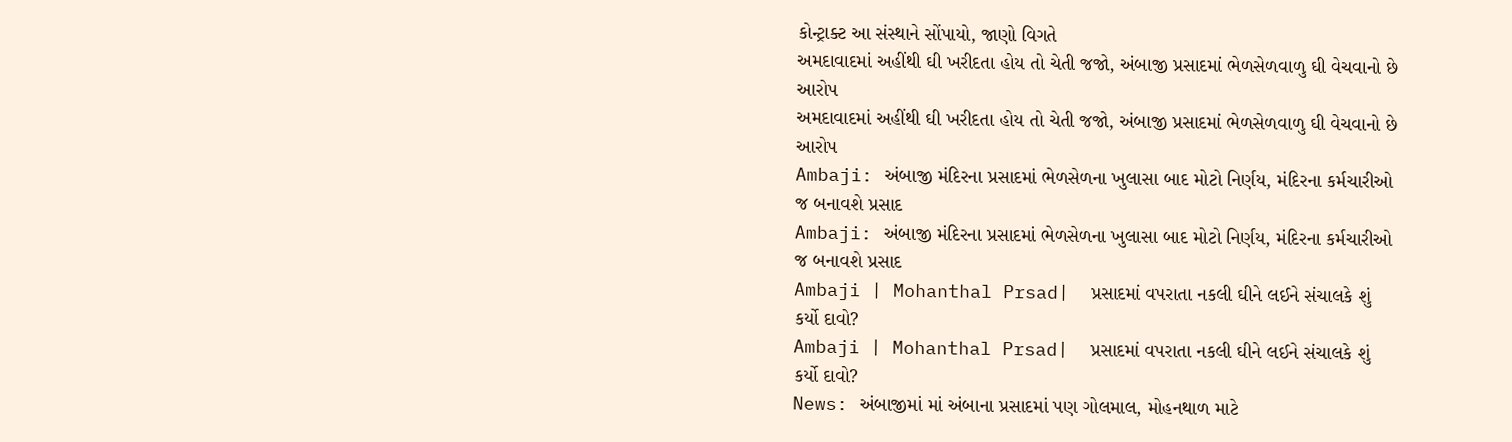કોન્ટ્રાક્ટ આ સંસ્થાને સોંપાયો, જાણો વિગતે
અમદાવાદમાં અહીંથી ઘી ખરીદતા હોય તો ચેતી જજો, અંબાજી પ્રસાદમાં ભેળસેળવાળુ ઘી વેચવાનો છે આરોપ
અમદાવાદમાં અહીંથી ઘી ખરીદતા હોય તો ચેતી જજો, અંબાજી પ્રસાદમાં ભેળસેળવાળુ ઘી વેચવાનો છે આરોપ
Ambaji: અંબાજી મંદિરના પ્રસાદમાં ભેળસેળના ખુલાસા બાદ મોટો નિર્ણય, મંદિરના કર્મચારીઓ જ બનાવશે પ્રસાદ
Ambaji: અંબાજી મંદિરના પ્રસાદમાં ભેળસેળના ખુલાસા બાદ મોટો નિર્ણય, મંદિરના કર્મચારીઓ જ બનાવશે પ્રસાદ
Ambaji | Mohanthal Prsad|  પ્રસાદમાં વપરાતા નકલી ઘીને લઈને સંચાલકે શું કર્યો દાવો?
Ambaji | Mohanthal Prsad|  પ્રસાદમાં વપરાતા નકલી ઘીને લઈને સંચાલકે શું કર્યો દાવો?
News: અંબાજીમાં માં અંબાના પ્રસાદમાં પણ ગોલમાલ, મોહનથાળ માટે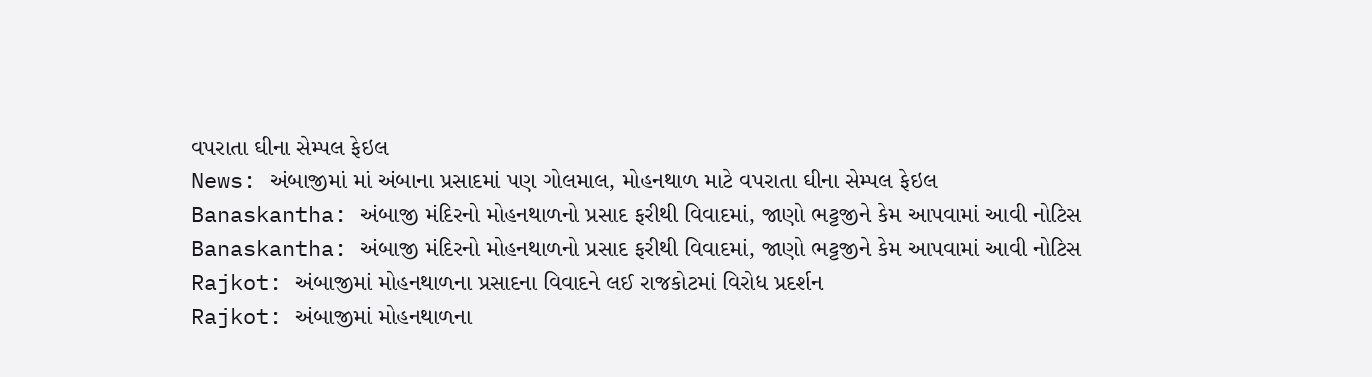વપરાતા ઘીના સેમ્પલ ફેઇલ
News: અંબાજીમાં માં અંબાના પ્રસાદમાં પણ ગોલમાલ, મોહનથાળ માટે વપરાતા ઘીના સેમ્પલ ફેઇલ
Banaskantha: અંબાજી મંદિરનો મોહનથાળનો પ્રસાદ ફરીથી વિવાદમાં, જાણો ભટ્ટજીને કેમ આપવામાં આવી નોટિસ
Banaskantha: અંબાજી મંદિરનો મોહનથાળનો પ્રસાદ ફરીથી વિવાદમાં, જાણો ભટ્ટજીને કેમ આપવામાં આવી નોટિસ
Rajkot: અંબાજીમાં મોહનથાળના પ્રસાદના વિવાદને લઈ રાજકોટમાં વિરોધ પ્રદર્શન
Rajkot: અંબાજીમાં મોહનથાળના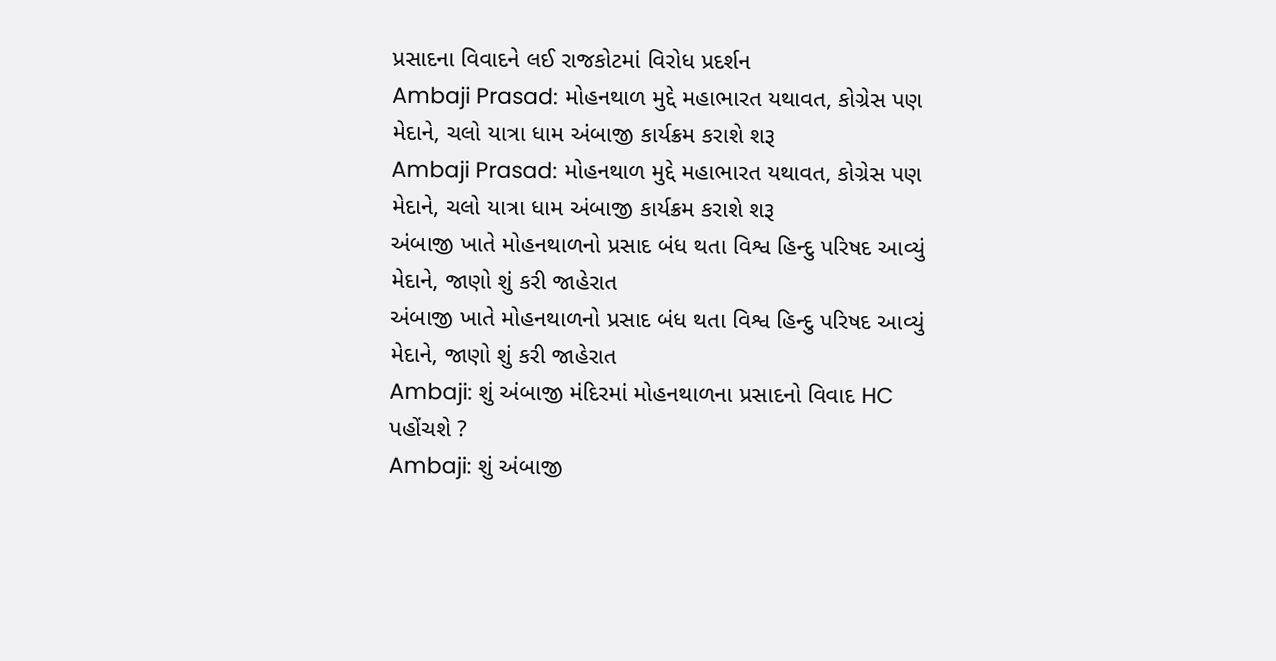પ્રસાદના વિવાદને લઈ રાજકોટમાં વિરોધ પ્રદર્શન
Ambaji Prasad: મોહનથાળ મુદ્દે મહાભારત યથાવત, કોગ્રેસ પણ મેદાને, ચલો યાત્રા ધામ અંબાજી કાર્યક્રમ કરાશે શરૂ
Ambaji Prasad: મોહનથાળ મુદ્દે મહાભારત યથાવત, કોગ્રેસ પણ મેદાને, ચલો યાત્રા ધામ અંબાજી કાર્યક્રમ કરાશે શરૂ
અંબાજી ખાતે મોહનથાળનો પ્રસાદ બંધ થતા વિશ્વ હિન્દુ પરિષદ આવ્યું મેદાને, જાણો શું કરી જાહેરાત
અંબાજી ખાતે મોહનથાળનો પ્રસાદ બંધ થતા વિશ્વ હિન્દુ પરિષદ આવ્યું મેદાને, જાણો શું કરી જાહેરાત
Ambaji: શું અંબાજી મંદિરમાં મોહનથાળના પ્રસાદનો વિવાદ HC પહોંચશે ?
Ambaji: શું અંબાજી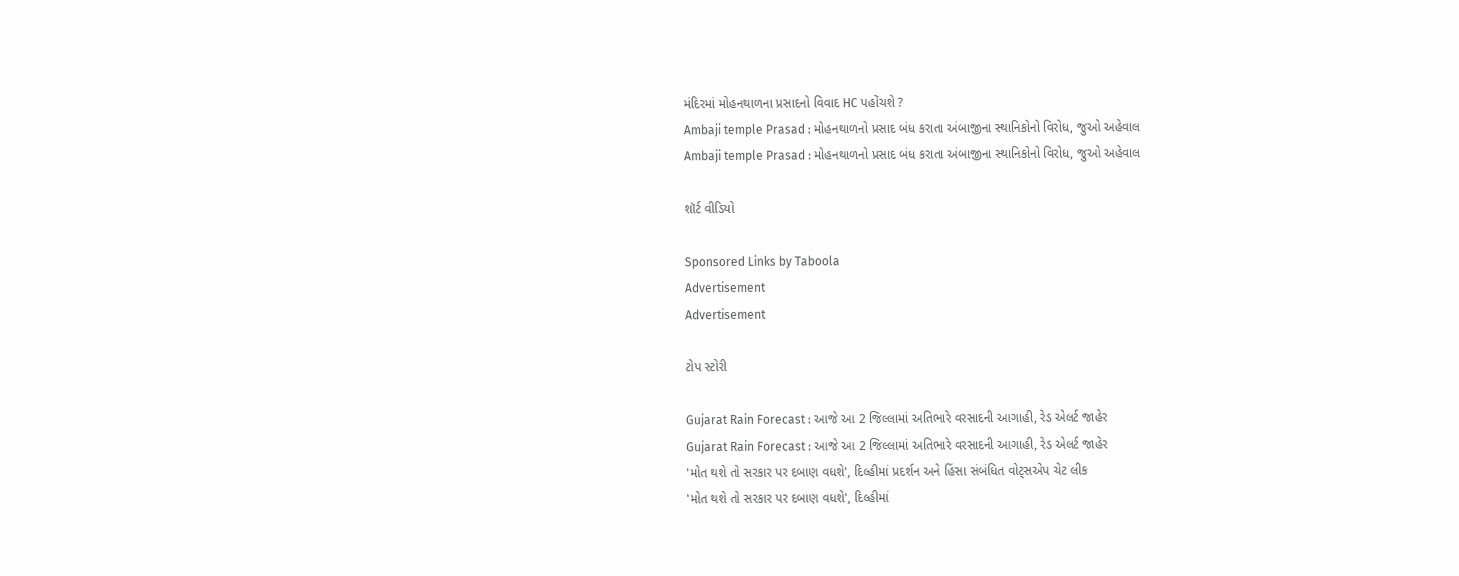મંદિરમાં મોહનથાળના પ્રસાદનો વિવાદ HC પહોંચશે ?
Ambaji temple Prasad : મોહનથાળનો પ્રસાદ બંધ કરાતા અંબાજીના સ્થાનિકોનો વિરોધ, જુઓ અહેવાલ
Ambaji temple Prasad : મોહનથાળનો પ્રસાદ બંધ કરાતા અંબાજીના સ્થાનિકોનો વિરોધ, જુઓ અહેવાલ

શૉર્ટ વીડિયો

Sponsored Links by Taboola
Advertisement
Advertisement

ટોપ સ્ટોરી

Gujarat Rain Forecast : આજે આ 2 જિલ્લામાં અતિભારે વરસાદની આગાહી, રેડ એલર્ટ જાહેર
Gujarat Rain Forecast : આજે આ 2 જિલ્લામાં અતિભારે વરસાદની આગાહી, રેડ એલર્ટ જાહેર
'મોત થશે તો સરકાર પર દબાણ વધશે', દિલ્હીમાં પ્રદર્શન અને હિંસા સંબંધિત વોટ્સએપ ચેટ લીક
'મોત થશે તો સરકાર પર દબાણ વધશે', દિલ્હીમાં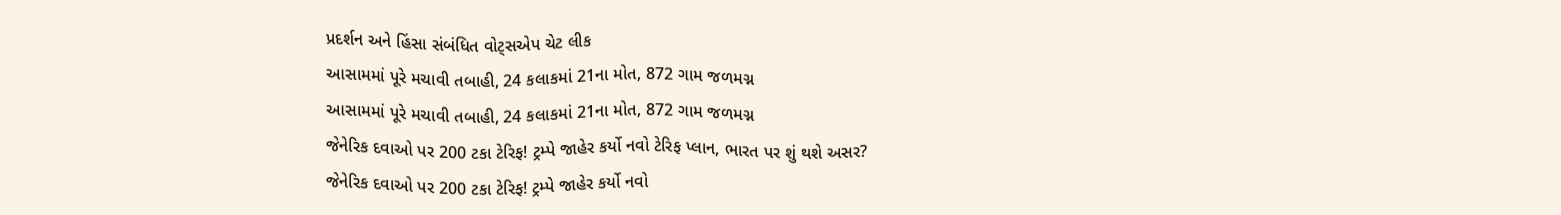પ્રદર્શન અને હિંસા સંબંધિત વોટ્સએપ ચેટ લીક
આસામમાં પૂરે મચાવી તબાહી, 24 કલાકમાં 21ના મોત, 872 ગામ જળમગ્ન
આસામમાં પૂરે મચાવી તબાહી, 24 કલાકમાં 21ના મોત, 872 ગામ જળમગ્ન
જેનેરિક દવાઓ પર 200 ટકા ટેરિફ! ટ્રમ્પે જાહેર કર્યો નવો ટેરિફ પ્લાન, ભારત પર શું થશે અસર?
જેનેરિક દવાઓ પર 200 ટકા ટેરિફ! ટ્રમ્પે જાહેર કર્યો નવો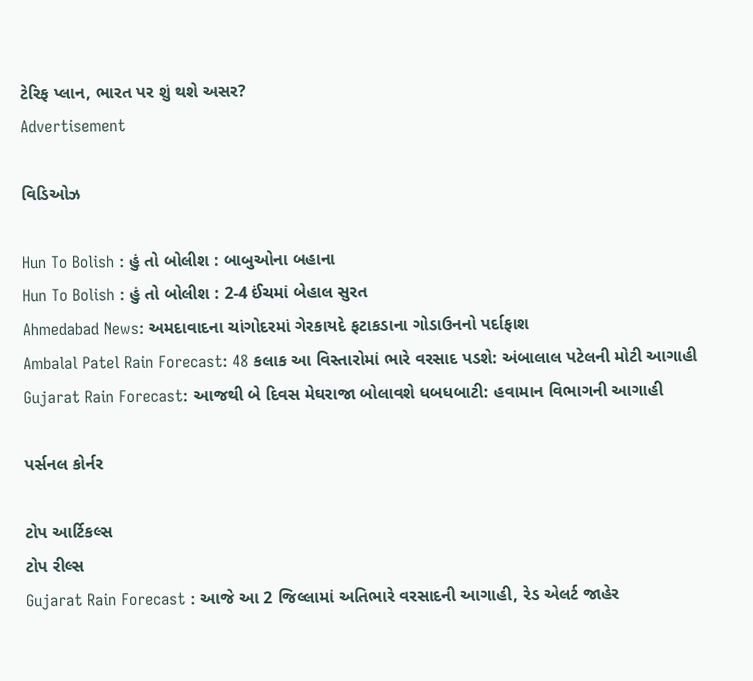ટેરિફ પ્લાન, ભારત પર શું થશે અસર?
Advertisement

વિડિઓઝ

Hun To Bolish : હું તો બોલીશ : બાબુઓના બહાના
Hun To Bolish : હું તો બોલીશ : 2-4 ઈંચમાં બેહાલ સુરત
Ahmedabad News: અમદાવાદના ચાંગોદરમાં ગેરકાયદે ફટાકડાના ગોડાઉનનો પર્દાફાશ
Ambalal Patel Rain Forecast: 48 કલાક આ વિસ્તારોમાં ભારે વરસાદ પડશે: અંબાલાલ પટેલની મોટી આગાહી
Gujarat Rain Forecast: આજથી બે દિવસ મેઘરાજા બોલાવશે ધબધબાટી: હવામાન વિભાગની આગાહી

પર્સનલ કોર્નર

ટોપ આર્ટિકલ્સ
ટોપ રીલ્સ
Gujarat Rain Forecast : આજે આ 2 જિલ્લામાં અતિભારે વરસાદની આગાહી, રેડ એલર્ટ જાહેર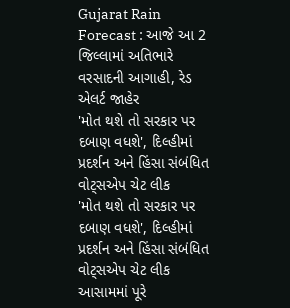Gujarat Rain Forecast : આજે આ 2 જિલ્લામાં અતિભારે વરસાદની આગાહી, રેડ એલર્ટ જાહેર
'મોત થશે તો સરકાર પર દબાણ વધશે', દિલ્હીમાં પ્રદર્શન અને હિંસા સંબંધિત વોટ્સએપ ચેટ લીક
'મોત થશે તો સરકાર પર દબાણ વધશે', દિલ્હીમાં પ્રદર્શન અને હિંસા સંબંધિત વોટ્સએપ ચેટ લીક
આસામમાં પૂરે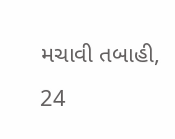મચાવી તબાહી, 24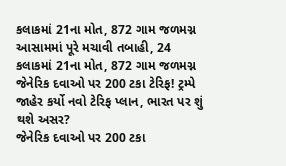કલાકમાં 21ના મોત, 872 ગામ જળમગ્ન
આસામમાં પૂરે મચાવી તબાહી, 24 કલાકમાં 21ના મોત, 872 ગામ જળમગ્ન
જેનેરિક દવાઓ પર 200 ટકા ટેરિફ! ટ્રમ્પે જાહેર કર્યો નવો ટેરિફ પ્લાન, ભારત પર શું થશે અસર?
જેનેરિક દવાઓ પર 200 ટકા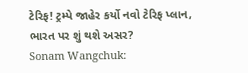ટેરિફ! ટ્રમ્પે જાહેર કર્યો નવો ટેરિફ પ્લાન, ભારત પર શું થશે અસર?
Sonam Wangchuk: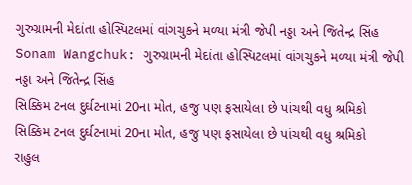ગુરુગ્રામની મેદાંતા હોસ્પિટલમાં વાંગચુકને મળ્યા મંત્રી જેપી નડ્ડા અને જિતેન્દ્ર સિંહ
Sonam Wangchuk: ગુરુગ્રામની મેદાંતા હોસ્પિટલમાં વાંગચુકને મળ્યા મંત્રી જેપી નડ્ડા અને જિતેન્દ્ર સિંહ
સિક્કિમ ટનલ દુર્ઘટનામાં 20ના મોત, હજુ પણ ફસાયેલા છે પાંચથી વધુ શ્રમિકો
સિક્કિમ ટનલ દુર્ઘટનામાં 20ના મોત, હજુ પણ ફસાયેલા છે પાંચથી વધુ શ્રમિકો
રાહુલ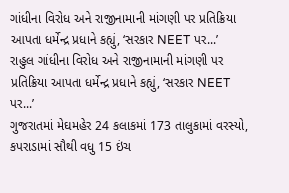ગાંધીના વિરોધ અને રાજીનામાની માંગણી પર પ્રતિક્રિયા આપતા ધર્મેન્દ્ર પ્રધાને કહ્યું, ‘સરકાર NEET પર...’
રાહુલ ગાંધીના વિરોધ અને રાજીનામાની માંગણી પર પ્રતિક્રિયા આપતા ધર્મેન્દ્ર પ્રધાને કહ્યું, ‘સરકાર NEET પર...’
ગુજરાતમાં મેઘમહેર 24 કલાકમાં 173 તાલુકામાં વરસ્યો, કપરાડામાં સૌથી વધુ 15 ઇંચ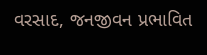વરસાદ, જનજીવન પ્રભાવિત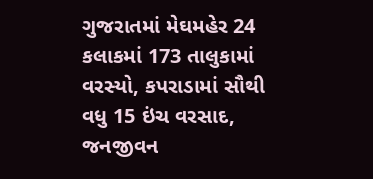ગુજરાતમાં મેઘમહેર 24 કલાકમાં 173 તાલુકામાં વરસ્યો, કપરાડામાં સૌથી વધુ 15 ઇંચ વરસાદ, જનજીવન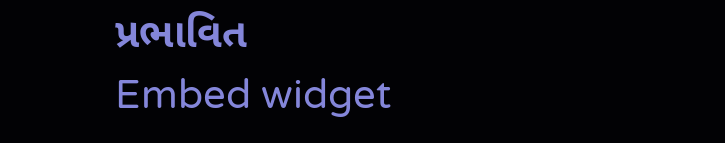પ્રભાવિત
Embed widget